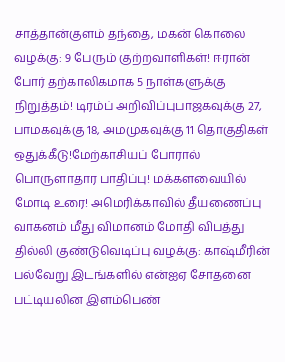சாத்தான்குளம் தந்தை, மகன் கொலை வழக்கு: 9 பேரும் குற்றவாளிகள்! ஈரான் போர் தற்காலிகமாக 5 நாள்களுக்கு நிறுத்தம்! டிரம்ப் அறிவிப்புபாஜகவுக்கு 27, பாமகவுக்கு 18, அமமுகவுக்கு 11 தொகுதிகள் ஒதுக்கீடு!மேற்காசியப் போரால் பொருளாதார பாதிப்பு! மக்களவையில் மோடி உரை! அமெரிக்காவில் தீயணைப்பு வாகனம் மீது விமானம் மோதி விபத்து தில்லி குண்டுவெடிப்பு வழக்கு: காஷ்மீரின் பல்வேறு இடங்களில் என்ஐஏ சோதனை பட்டியலின இளம்பெண்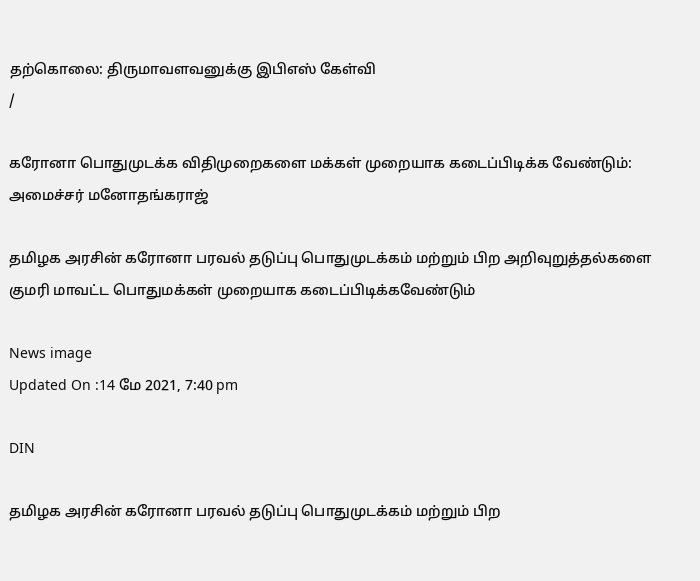தற்கொலை: திருமாவளவனுக்கு இபிஎஸ் கேள்வி
/

கரோனா பொதுமுடக்க விதிமுறைகளை மக்கள் முறையாக கடைப்பிடிக்க வேண்டும்: அமைச்சர் மனோதங்கராஜ்

தமிழக அரசின் கரோனா பரவல் தடுப்பு பொதுமுடக்கம் மற்றும் பிற அறிவுறுத்தல்களை குமரி மாவட்ட பொதுமக்கள் முறையாக கடைப்பிடிக்கவேண்டும்

News image
Updated On :14 மே 2021, 7:40 pm

DIN

தமிழக அரசின் கரோனா பரவல் தடுப்பு பொதுமுடக்கம் மற்றும் பிற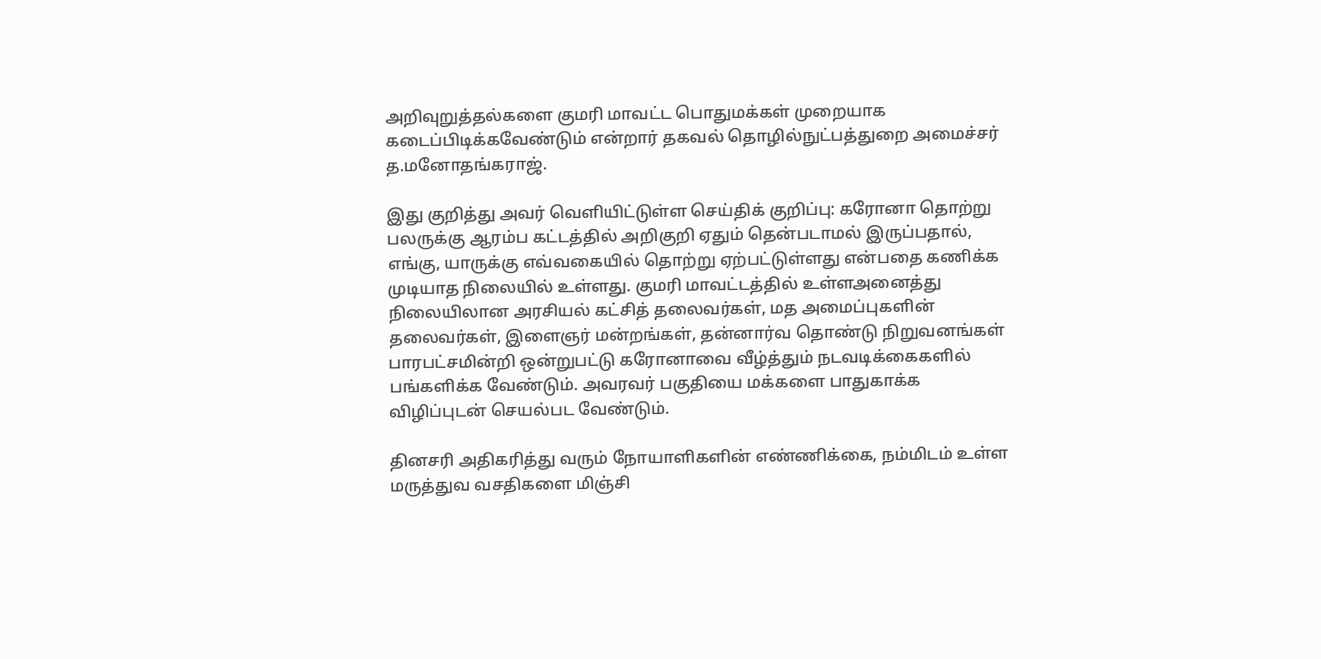அறிவுறுத்தல்களை குமரி மாவட்ட பொதுமக்கள் முறையாக கடைப்பிடிக்கவேண்டும் என்றார் தகவல் தொழில்நுட்பத்துறை அமைச்சர் த.மனோதங்கராஜ்.

இது குறித்து அவர் வெளியிட்டுள்ள செய்திக் குறிப்பு: கரோனா தொற்று பலருக்கு ஆரம்ப கட்டத்தில் அறிகுறி ஏதும் தென்படாமல் இருப்பதால், எங்கு, யாருக்கு எவ்வகையில் தொற்று ஏற்பட்டுள்ளது என்பதை கணிக்க முடியாத நிலையில் உள்ளது. குமரி மாவட்டத்தில் உள்ளஅனைத்து நிலையிலான அரசியல் கட்சித் தலைவர்கள், மத அமைப்புகளின் தலைவர்கள், இளைஞர் மன்றங்கள், தன்னார்வ தொண்டு நிறுவனங்கள் பாரபட்சமின்றி ஒன்றுபட்டு கரோனாவை வீழ்த்தும் நடவடிக்கைகளில் பங்களிக்க வேண்டும். அவரவர் பகுதியை மக்களை பாதுகாக்க விழிப்புடன் செயல்பட வேண்டும்.

தினசரி அதிகரித்து வரும் நோயாளிகளின் எண்ணிக்கை, நம்மிடம் உள்ள மருத்துவ வசதிகளை மிஞ்சி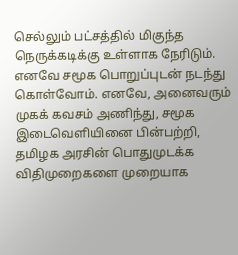செல்லும் பட்சத்தில் மிகுந்த நெருக்கடிக்கு உள்ளாக நேரிடும். எனவே சமூக பொறுப்புடன் நடந்து கொள்வோம். எனவே, அனைவரும் முகக் கவசம் அணிந்து, சமூக இடைவெளியினை பின்பற்றி, தமிழக அரசின் பொதுமுடக்க விதிமுறைகளை முறையாக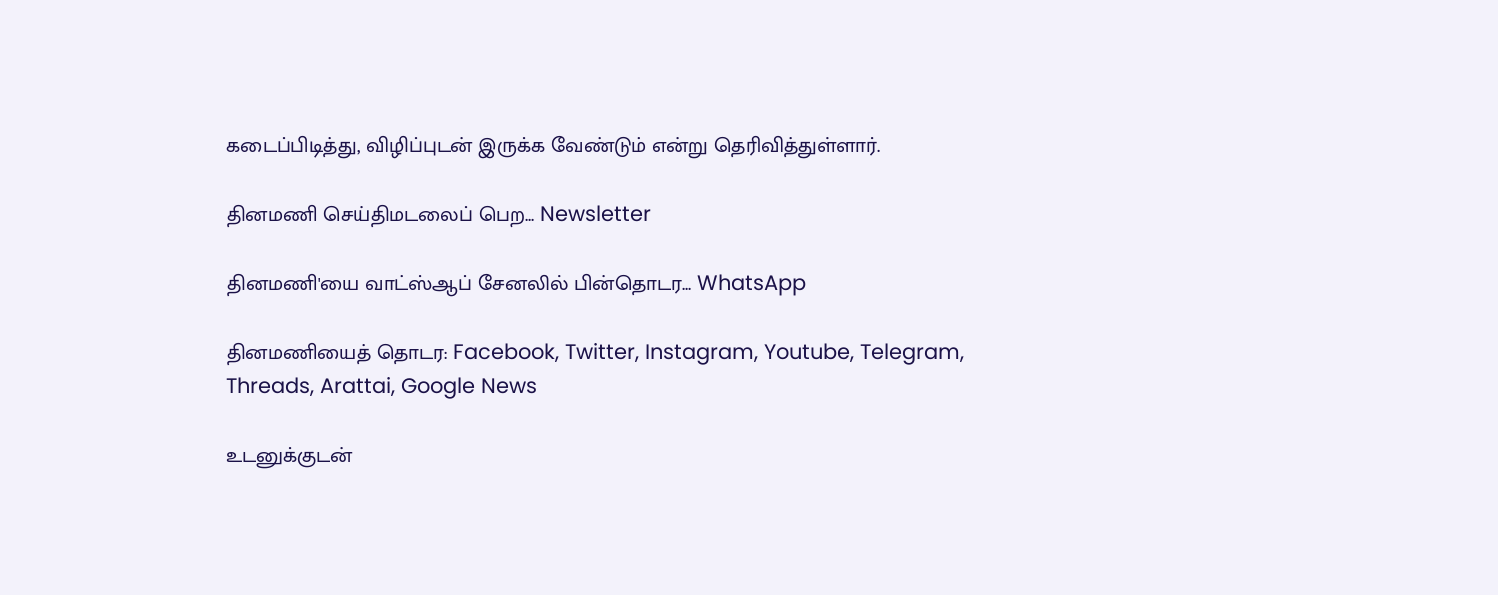கடைப்பிடித்து, விழிப்புடன் இருக்க வேண்டும் என்று தெரிவித்துள்ளார்.

தினமணி செய்திமடலைப் பெற... Newsletter

தினமணி'யை வாட்ஸ்ஆப் சேனலில் பின்தொடர... WhatsApp

தினமணியைத் தொடர: Facebook, Twitter, Instagram, Youtube, Telegram, Threads, Arattai, Google News

உடனுக்குடன்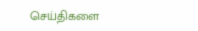செய்திகளை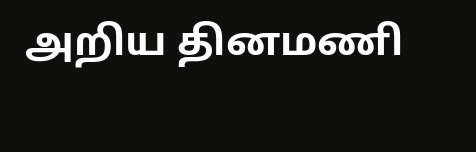அறிய தினமணி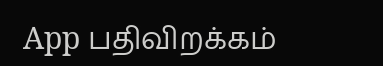App பதிவிறக்கம்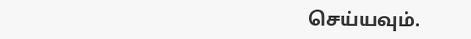செய்யவும்.